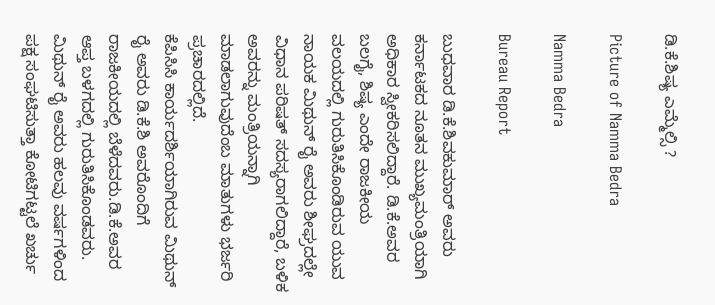ಡಿ.ಕೆ.ಶಿಷ್ಯ ಎಮ್ಮೆಲ್ಸಿ ?

Picture of Namma Bedra

Namma Bedra

Bureau Report

ಬುಧವಾರ ಡಿ.ಕೆ.ಶಿವಕುಮಾರ್ ಅವರು ಕರ್ನಾಟಕದ ನೂತನ ಮುಖ್ಯಮಂತ್ರಿಯಾಗಿ ಅಧಿಕಾರ ಸ್ವೀಕರಿಸಲಿದ್ದಾರೆ. ಡಿ.ಕೆ.ಅವರ ಬಲಗೈ, ಶಿಷ್ಯ ಎಂದೇ ರಾಜಕೀಯ ವಲಯದಲ್ಲಿ ಗುರುತಿಸಿಕೊಂಡಿರುವ ಯುವ ನಾಯಕ ಮಿಥುನ್ ರೈ ಅವರು ಶೀಘ್ರದಲ್ಲೇ ವಿಧಾನ ಪರಿಷತ್ ಸದಸ್ಯರಾಗಲಿದ್ದಾರೆ, ಬಳಿಕ ಅವರನ್ನು ಮಂತ್ರಿಯನ್ನಾಗಿ ಮಾಡಲಾಗುವುದೆಂಬ ಮಾತುಗಳು ಭರ್ಜರಿ ಪ್ರಚಾರದಲ್ಲಿದೆ.
ಕೆಪಿಸಿಸಿ ಕಾರ್ಯದರ್ಶಿಯಾಗಿರುವ ಮಿಥುನ್ ರೈ ಅವರು ಡಿ.ಕೆ.ಶಿ ಅವರೊಂದಿಗೆ ರಾಜಕೀಯದಲ್ಲಿ ಬೆಳೆದವರು.ಡಿ.ಕೆ.ಅವರ ಆಪ್ತ ಬಳಗದಲ್ಲಿ ಗುರುತಿಸಿಕೊಂಡವರು.
ಮಿಥುನ್ ರೈ ಅವರು ಹಲವು ವರ್ಷಗಳಿಂದ ಪಕ್ಷ ಸಂಘಟಿಸುತ್ತಾ ಕೋಟಿಗಟ್ಟಲೆ ಖರ್ಚು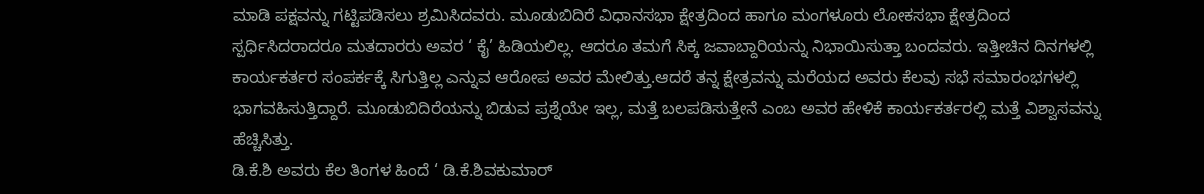ಮಾಡಿ ಪಕ್ಷವನ್ನು ಗಟ್ಟಿಪಡಿಸಲು ಶ್ರಮಿಸಿದವರು. ಮೂಡುಬಿದಿರೆ ವಿಧಾನಸಭಾ ಕ್ಷೇತ್ರದಿಂದ ಹಾಗೂ ಮಂಗಳೂರು ಲೋಕಸಭಾ ಕ್ಷೇತ್ರದಿಂದ ಸ್ಪರ್ಧಿಸಿದರಾದರೂ ಮತದಾರರು ಅವರ ‘ ಕೈ’ ಹಿಡಿಯಲಿಲ್ಲ. ಆದರೂ ತಮಗೆ ಸಿಕ್ಕ ಜವಾಬ್ದಾರಿಯನ್ನು ನಿಭಾಯಿಸುತ್ತಾ ಬಂದವರು. ಇತ್ತೀಚಿನ ದಿನಗಳಲ್ಲಿ ಕಾರ್ಯಕರ್ತರ ಸಂಪರ್ಕಕ್ಕೆ ಸಿಗುತ್ತಿಲ್ಲ ಎನ್ನುವ ಆರೋಪ ಅವರ ಮೇಲಿತ್ತು.ಆದರೆ ತನ್ನ ಕ್ಷೇತ್ರವನ್ನು ಮರೆಯದ ಅವರು ಕೆಲವು ಸಭೆ ಸಮಾರಂಭಗಳಲ್ಲಿ ಭಾಗವಹಿಸುತ್ತಿದ್ದಾರೆ. ಮೂಡುಬಿದಿರೆಯನ್ನು ಬಿಡುವ ಪ್ರಶ್ನೆಯೇ ಇಲ್ಲ, ಮತ್ತೆ ಬಲಪಡಿಸುತ್ತೇನೆ ಎಂಬ ಅವರ ಹೇಳಿಕೆ ಕಾರ್ಯಕರ್ತರಲ್ಲಿ ಮತ್ತೆ ವಿಶ್ವಾಸವನ್ನು ಹೆಚ್ಚಿಸಿತ್ತು.
ಡಿ.ಕೆ.ಶಿ ಅವರು ಕೆಲ ತಿಂಗಳ ಹಿಂದೆ ‘ ಡಿ.ಕೆ.ಶಿವಕುಮಾರ್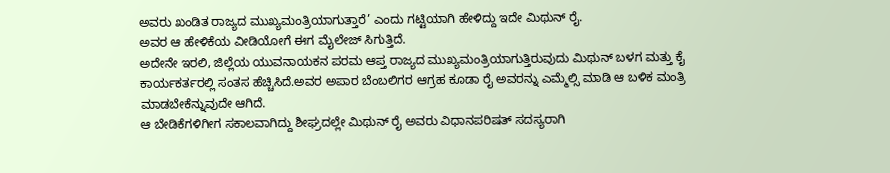ಅವರು ಖಂಡಿತ ರಾಜ್ಯದ ಮುಖ್ಯಮಂತ್ರಿಯಾಗುತ್ತಾರೆ’ ಎಂದು ಗಟ್ಟಿಯಾಗಿ ಹೇಳಿದ್ದು ಇದೇ ಮಿಥುನ್ ರೈ.
ಅವರ ಆ ಹೇಳಿಕೆಯ ವೀಡಿಯೋಗೆ ಈಗ ಮೈಲೇಜ್ ಸಿಗುತ್ತಿದೆ.
ಅದೇನೇ ಇರಲಿ, ಜಿಲ್ಲೆಯ ಯುವನಾಯಕನ ಪರಮ ಆಪ್ತ ರಾಜ್ಯದ ಮುಖ್ಯಮಂತ್ರಿಯಾಗುತ್ತಿರುವುದು ಮಿಥುನ್ ಬಳಗ ಮತ್ತು ಕೈ ಕಾರ್ಯಕರ್ತರಲ್ಲಿ ಸಂತಸ ಹೆಚ್ಚಿಸಿದೆ.ಅವರ ಅಪಾರ ಬೆಂಬಲಿಗರ ಆಗ್ರಹ ಕೂಡಾ ರೈ ಅವರನ್ನು ಎಮ್ಮೆಲ್ಸಿ ಮಾಡಿ ಆ ಬಳಿಕ ಮಂತ್ರಿ ಮಾಡಬೇಕೆನ್ನುವುದೇ ಆಗಿದೆ.
ಆ ಬೇಡಿಕೆಗಳಿಗೀಗ ಸಕಾಲವಾಗಿದ್ದು ಶೀಘ್ರದಲ್ಲೇ ಮಿಥುನ್ ರೈ ಅವರು ವಿಧಾನಪರಿಷತ್ ಸದಸ್ಯರಾಗಿ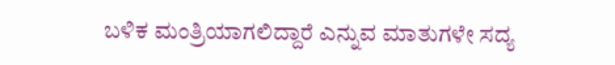ಬಳಿಕ ಮಂತ್ರಿಯಾಗಲಿದ್ದಾರೆ ಎನ್ನುವ ಮಾತುಗಳೇ ಸದ್ಯ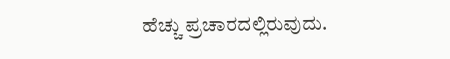ಹೆಚ್ಚು ಪ್ರಚಾರದಲ್ಲಿರುವುದು.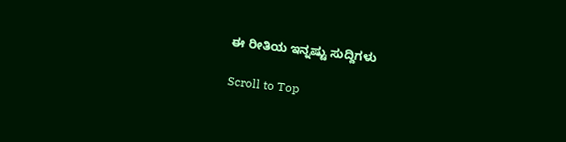ಈ ರೀತಿಯ ಇನ್ನಷ್ಟು ಸುದ್ದಿಗಳು

Scroll to Top